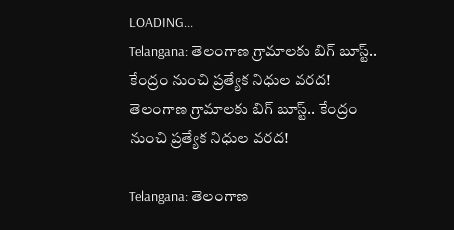LOADING...
Telangana: తెలంగాణ గ్రామాలకు బిగ్ బూస్ట్.. కేంద్రం నుంచి ప్రత్యేక నిధుల వరద!
తెలంగాణ గ్రామాలకు బిగ్ బూస్ట్.. కేంద్రం నుంచి ప్రత్యేక నిధుల వరద!

Telangana: తెలంగాణ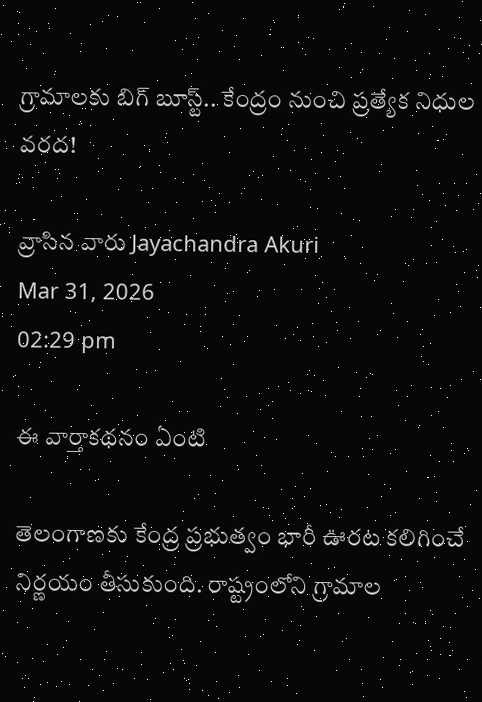గ్రామాలకు బిగ్ బూస్ట్.. కేంద్రం నుంచి ప్రత్యేక నిధుల వరద!

వ్రాసిన వారు Jayachandra Akuri
Mar 31, 2026
02:29 pm

ఈ వార్తాకథనం ఏంటి

తెలంగాణకు కేంద్ర ప్రభుత్వం భారీ ఊరట కలిగించే నిర్ణయం తీసుకుంది. రాష్ట్రంలోని గ్రామాల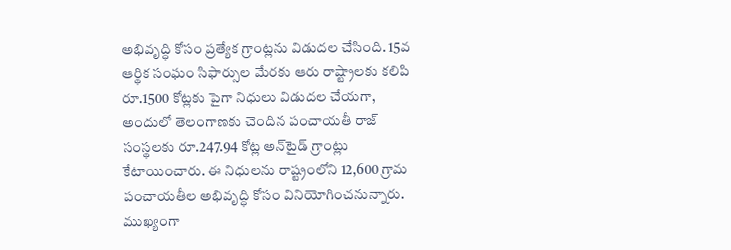అభివృద్ధి కోసం ప్రత్యేక గ్రాంట్లను విడుదల చేసింది. 15వ ఆర్థిక సంఘం సిఫార్సుల మేరకు ఆరు రాష్ట్రాలకు కలిపి రూ.1500 కోట్లకు పైగా నిధులు విడుదల చేయగా, అందులో తెలంగాణకు చెందిన పంచాయతీ రాజ్ సంస్థలకు రూ.247.94 కోట్ల అన్‌టైడ్ గ్రాంట్లు కేటాయించారు. ఈ నిధులను రాష్ట్రంలోని 12,600 గ్రామ పంచాయతీల అభివృద్ధి కోసం వినియోగించనున్నారు. ముఖ్యంగా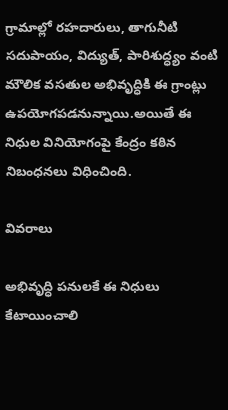గ్రామాల్లో రహదారులు, తాగునీటి సదుపాయం, విద్యుత్, పారిశుద్ధ్యం వంటి మౌలిక వసతుల అభివృద్ధికి ఈ గ్రాంట్లు ఉపయోగపడనున్నాయి.అయితే ఈ నిధుల వినియోగంపై కేంద్రం కఠిన నిబంధనలు విధించింది.

వివరాలు

అభివృద్ధి పనులకే ఈ నిధులు కేటాయించాలి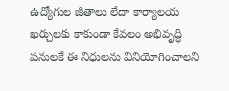ఉద్యోగుల జీతాలు లేదా కార్యాలయ ఖర్చులకు కాకుండా కేవలం అభివృద్ధి పనులకే ఈ నిధులను వినియోగించాలని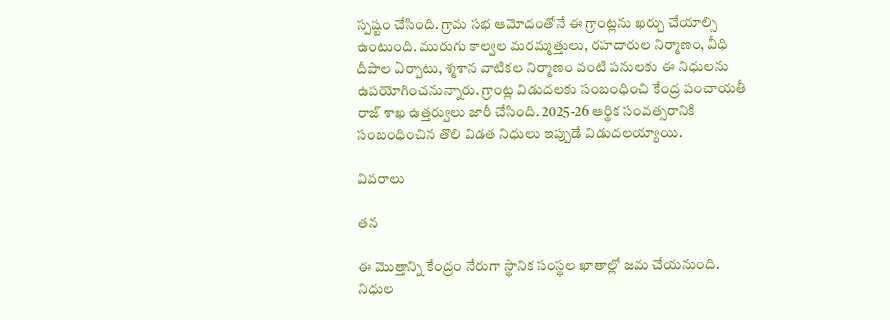స్పష్టం చేసింది. గ్రామ సభ ఆమోదంతోనే ఈ గ్రాంట్లను ఖర్చు చేయాల్సి ఉంటుంది. మురుగు కాల్వల మరమ్మత్తులు, రహదారుల నిర్మాణం, వీధి దీపాల ఏర్పాటు, శ్మశాన వాటికల నిర్మాణం వంటి పనులకు ఈ నిధులను ఉపయోగించనున్నారు. గ్రాంట్ల విడుదలకు సంబంధించి కేంద్ర పంచాయతీ రాజ్ శాఖ ఉత్తర్వులు జారీ చేసింది. 2025-26 ఆర్థిక సంవత్సరానికి సంబంధించిన తొలి విడత నిధులు ఇప్పుడే విడుదలయ్యాయి.

వివరాలు

తన

ఈ మొత్తాన్ని కేంద్రం నేరుగా స్థానిక సంస్థల ఖాతాల్లో జమ చేయనుంది. నిధుల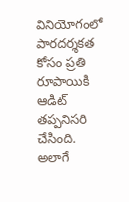వినియోగంలో పారదర్శకత కోసం ప్రతి రూపాయికి ఆడిట్ తప్పనిసరి చేసింది. అలాగే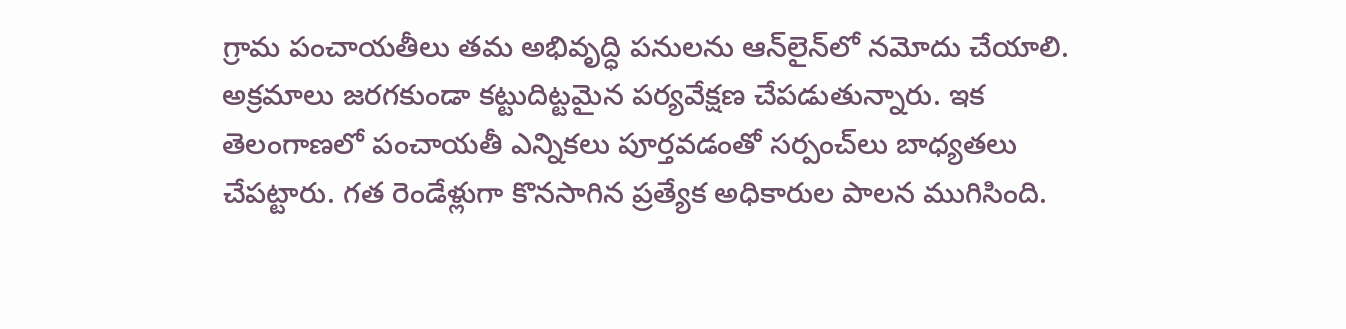గ్రామ పంచాయతీలు తమ అభివృద్ధి పనులను ఆన్‌లైన్‌లో నమోదు చేయాలి. అక్రమాలు జరగకుండా కట్టుదిట్టమైన పర్యవేక్షణ చేపడుతున్నారు. ఇక తెలంగాణలో పంచాయతీ ఎన్నికలు పూర్తవడంతో సర్పంచ్‌లు బాధ్యతలు చేపట్టారు. గత రెండేళ్లుగా కొనసాగిన ప్రత్యేక అధికారుల పాలన ముగిసింది.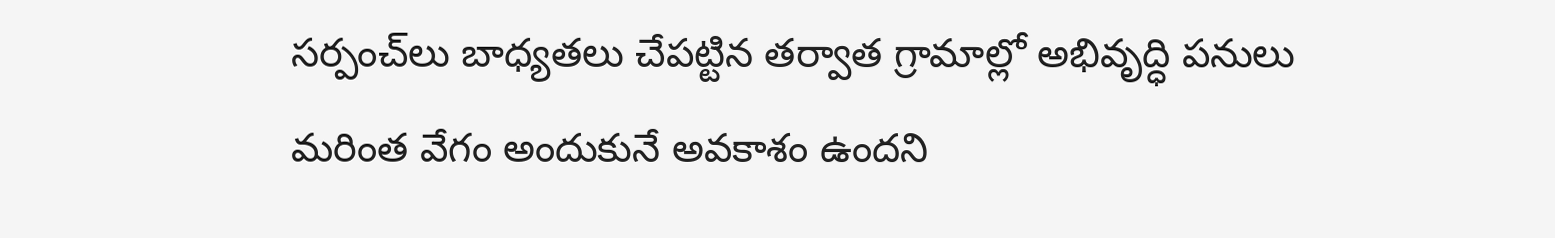సర్పంచ్‌లు బాధ్యతలు చేపట్టిన తర్వాత గ్రామాల్లో అభివృద్ధి పనులు మరింత వేగం అందుకునే అవకాశం ఉందని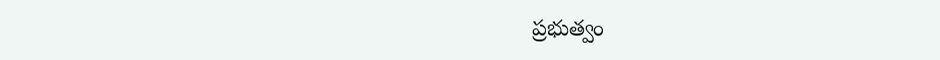ప్రభుత్వం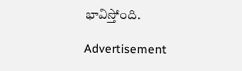భావిస్తోంది.

Advertisement